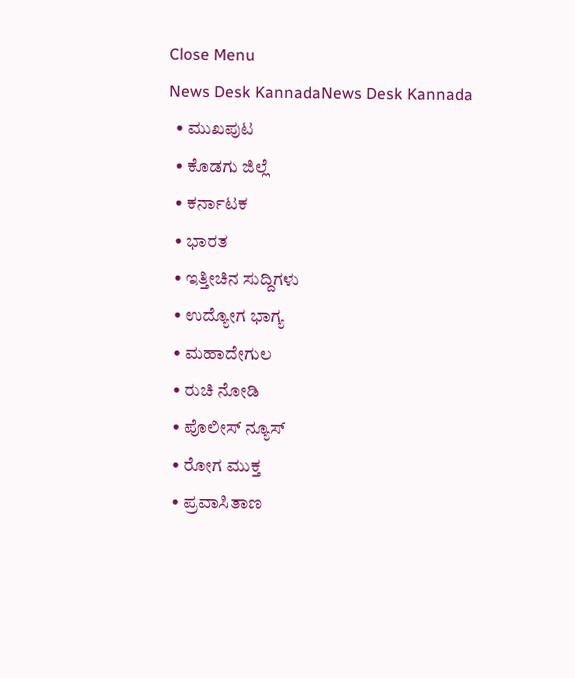Close Menu
News Desk KannadaNews Desk Kannada
  • ಮುಖಪುಟ
  • ಕೊಡಗು ಜಿಲ್ಲೆ
  • ಕರ್ನಾಟಕ
  • ಭಾರತ
  • ಇತ್ತೀಚಿನ ಸುದ್ದಿಗಳು
  • ಉದ್ಯೋಗ ಭಾಗ್ಯ
  • ಮಹಾದೇಗುಲ
  • ರುಚಿ ನೋಡಿ
  • ಪೊಲೀಸ್ ನ್ಯೂಸ್
  • ರೋಗ ಮುಕ್ತ
  • ಪ್ರವಾಸಿತಾಣ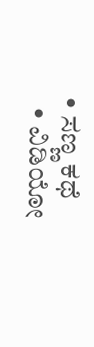• ಸಣ್ಣ ಕಥೆ
  • ವಿಡಿಯೋ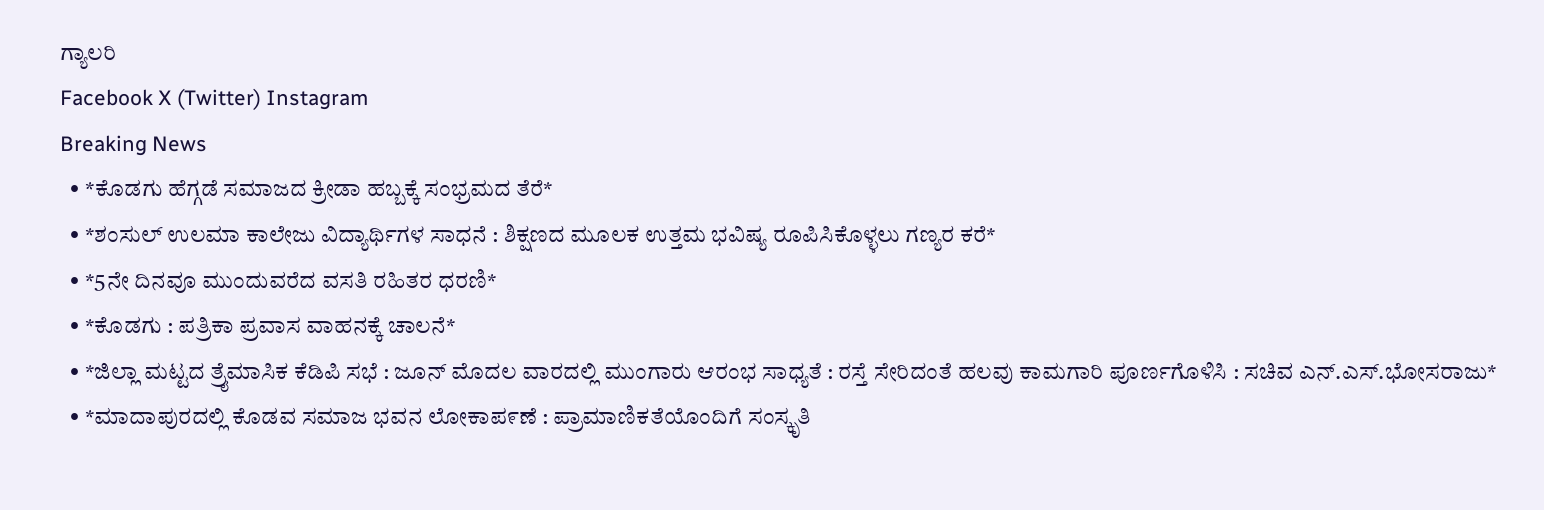ಗ್ಯಾಲರಿ
Facebook X (Twitter) Instagram
Breaking News
  • *ಕೊಡಗು ಹೆಗ್ಗಡೆ ಸಮಾಜದ ಕ್ರೀಡಾ ಹಬ್ಬಕ್ಕೆ ಸಂಭ್ರಮದ ತೆರೆ*
  • *ಶಂಸುಲ್ ಉಲಮಾ ಕಾಲೇಜು ವಿದ್ಯಾರ್ಥಿಗಳ ಸಾಧನೆ : ಶಿಕ್ಷಣದ ಮೂಲಕ ಉತ್ತಮ ಭವಿಷ್ಯ ರೂಪಿಸಿಕೊಳ್ಳಲು ಗಣ್ಯರ ಕರೆ*
  • *5ನೇ ದಿನವೂ ಮುಂದುವರೆದ ವಸತಿ ರಹಿತರ ಧರಣಿ*
  • *ಕೊಡಗು : ಪತ್ರಿಕಾ ಪ್ರವಾಸ ವಾಹನಕ್ಕೆ ಚಾಲನೆ*
  • *ಜಿಲ್ಲಾ ಮಟ್ಟದ ತ್ರೈಮಾಸಿಕ ಕೆಡಿಪಿ ಸಭೆ : ಜೂನ್ ಮೊದಲ ವಾರದಲ್ಲಿ ಮುಂಗಾರು ಆರಂಭ ಸಾಧ್ಯತೆ : ರಸ್ತೆ ಸೇರಿದಂತೆ ಹಲವು ಕಾಮಗಾರಿ ಪೂರ್ಣಗೊಳಿಸಿ : ಸಚಿವ ಎನ್.ಎಸ್.ಭೋಸರಾಜು*
  • *ಮಾದಾಪುರದಲ್ಲಿ ಕೊಡವ ಸಮಾಜ ಭವನ ಲೋಕಾಪ೯ಣೆ : ಪ್ರಾಮಾಣಿಕತೆಯೊಂದಿಗೆ ಸಂಸ್ಕೃತಿ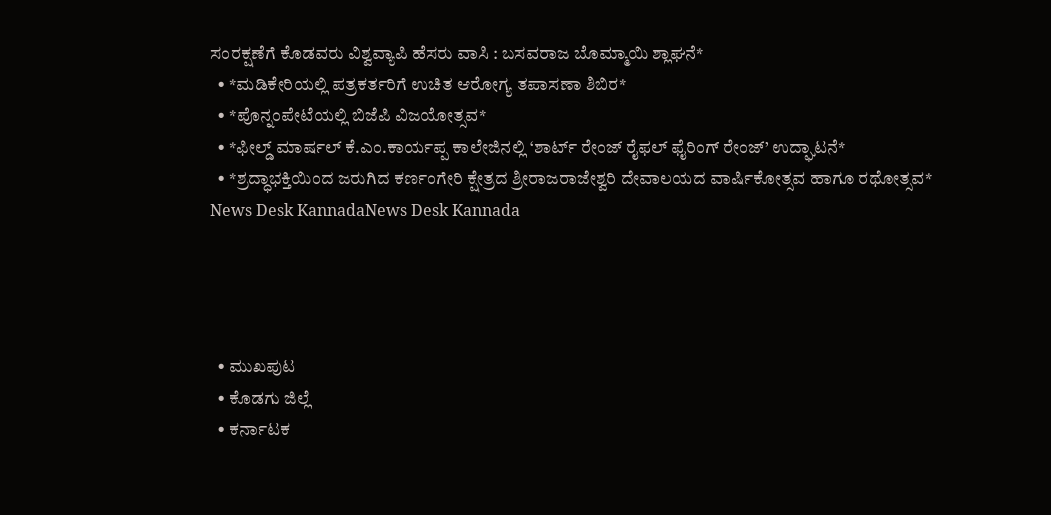ಸಂರಕ್ಷಣೆಗೆ ಕೊಡವರು ವಿಶ್ವವ್ಯಾಪಿ ಹೆಸರು ವಾಸಿ : ಬಸವರಾಜ ಬೊಮ್ಮಾಯಿ ಶ್ಲಾಘನೆ*
  • *ಮಡಿಕೇರಿಯಲ್ಲಿ ಪತ್ರಕರ್ತರಿಗೆ ಉಚಿತ ಆರೋಗ್ಯ ತಪಾಸಣಾ ಶಿಬಿರ*
  • *ಪೊನ್ನಂಪೇಟೆಯಲ್ಲಿ ಬಿಜೆಪಿ ವಿಜಯೋತ್ಸವ*
  • *ಫೀಲ್ಡ್ ಮಾರ್ಷಲ್ ಕೆ.ಎಂ.ಕಾರ್ಯಪ್ಪ ಕಾಲೇಜಿನಲ್ಲಿ ‘ಶಾರ್ಟ್ ರೇಂಜ್ ರೈಫಲ್ ಫೈರಿಂಗ್ ರೇಂಜ್’ ಉದ್ಘಾಟನೆ*
  • *ಶ್ರದ್ಧಾಭಕ್ತಿಯಿಂದ ಜರುಗಿದ ಕರ್ಣಂಗೇರಿ ಕ್ಷೇತ್ರದ ಶ್ರೀರಾಜರಾಜೇಶ್ವರಿ ದೇವಾಲಯದ ವಾರ್ಷಿಕೋತ್ಸವ ಹಾಗೂ ರಥೋತ್ಸವ*
News Desk KannadaNews Desk Kannada




  • ಮುಖಪುಟ
  • ಕೊಡಗು ಜಿಲ್ಲೆ
  • ಕರ್ನಾಟಕ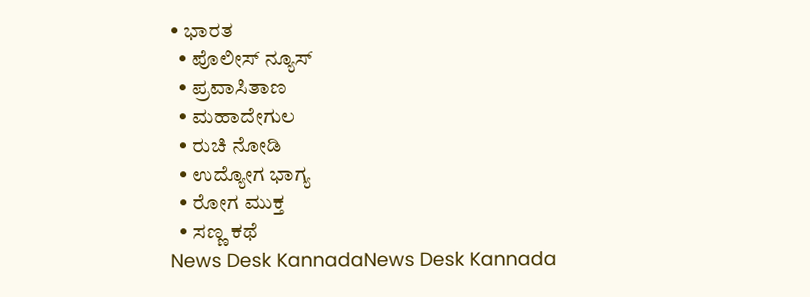• ಭಾರತ
  • ಪೊಲೀಸ್ ನ್ಯೂಸ್
  • ಪ್ರವಾಸಿತಾಣ
  • ಮಹಾದೇಗುಲ
  • ರುಚಿ ನೋಡಿ
  • ಉದ್ಯೋಗ ಭಾಗ್ಯ
  • ರೋಗ ಮುಕ್ತ
  • ಸಣ್ಣ ಕಥೆ
News Desk KannadaNews Desk Kannada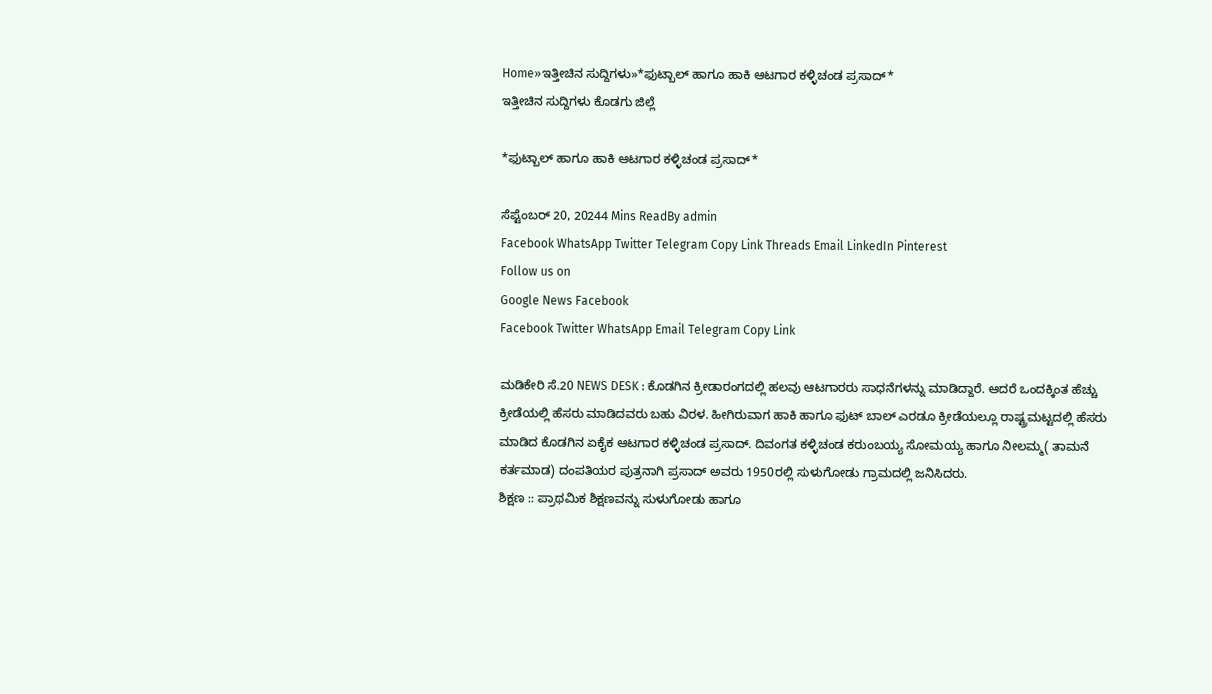Home»ಇತ್ತೀಚಿನ ಸುದ್ದಿಗಳು»*ಫುಟ್ಬಾಲ್ ಹಾಗೂ ಹಾಕಿ ಆಟಗಾರ ಕಳ್ಳಿಚಂಡ ಪ್ರಸಾದ್*
ಇತ್ತೀಚಿನ ಸುದ್ದಿಗಳು ಕೊಡಗು ಜಿಲ್ಲೆ

*ಫುಟ್ಬಾಲ್ ಹಾಗೂ ಹಾಕಿ ಆಟಗಾರ ಕಳ್ಳಿಚಂಡ ಪ್ರಸಾದ್*

ಸೆಪ್ಟೆಂಬರ್ 20, 20244 Mins ReadBy admin
Facebook WhatsApp Twitter Telegram Copy Link Threads Email LinkedIn Pinterest
Follow us on
Google News Facebook
Facebook Twitter WhatsApp Email Telegram Copy Link

ಮಡಿಕೇರಿ ಸೆ.20 NEWS DESK : ಕೊಡಗಿನ ಕ್ರೀಡಾರಂಗದಲ್ಲಿ ಹಲವು ಆಟಗಾರರು ಸಾಧನೆಗಳನ್ನು ಮಾಡಿದ್ದಾರೆ. ಆದರೆ ಒಂದಕ್ಕಿಂತ ಹೆಚ್ಚು ಕ್ರೀಡೆಯಲ್ಲಿ ಹೆಸರು ಮಾಡಿದವರು ಬಹು ವಿರಳ. ಹೀಗಿರುವಾಗ ಹಾಕಿ ಹಾಗೂ ಫುಟ್ ಬಾಲ್ ಎರಡೂ ಕ್ರೀಡೆಯಲ್ಲೂ ರಾಷ್ಟ್ರಮಟ್ಟದಲ್ಲಿ ಹೆಸರು ಮಾಡಿದ ಕೊಡಗಿನ ಏಕೈಕ ಆಟಗಾರ ಕಳ್ಳಿಚಂಡ ಪ್ರಸಾದ್. ದಿವಂಗತ ಕಳ್ಳಿಚಂಡ ಕರುಂಬಯ್ಯ ಸೋಮಯ್ಯ ಹಾಗೂ ನೀಲಮ್ಮ( ತಾಮನೆ ಕರ್ತಮಾಡ) ದಂಪತಿಯರ ಪುತ್ರನಾಗಿ ಪ್ರಸಾದ್ ಅವರು 1950ರಲ್ಲಿ ಸುಳುಗೋಡು ಗ್ರಾಮದಲ್ಲಿ ಜನಿಸಿದರು.
ಶಿಕ್ಷಣ :: ಪ್ರಾಥಮಿಕ ಶಿಕ್ಷಣವನ್ನು ಸುಳುಗೋಡು ಹಾಗೂ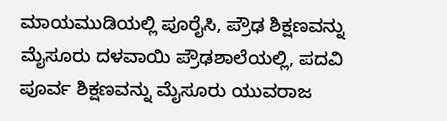ಮಾಯಮುಡಿಯಲ್ಲಿ ಪೂರೈಸಿ, ಪ್ರೌಢ ಶಿಕ್ಷಣವನ್ನು ಮೈಸೂರು ದಳವಾಯಿ ಪ್ರೌಢಶಾಲೆಯಲ್ಲಿ, ಪದವಿ ಪೂರ್ವ ಶಿಕ್ಷಣವನ್ನು ಮೈಸೂರು ಯುವರಾಜ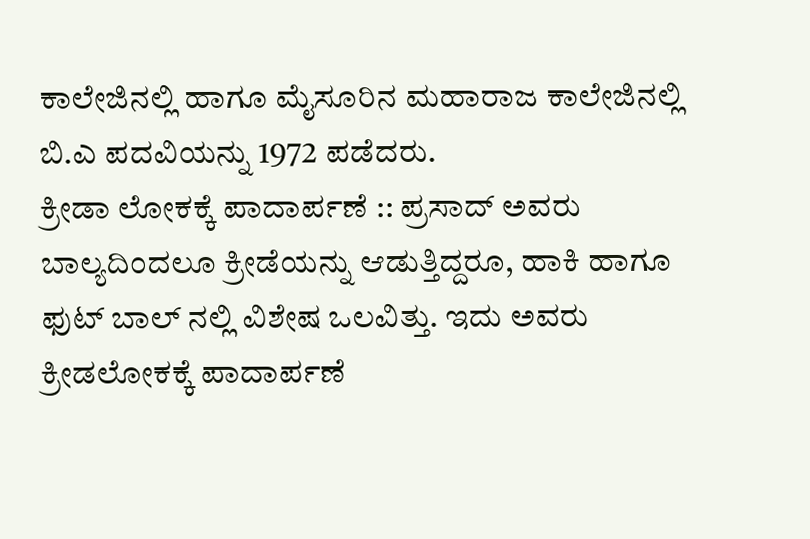ಕಾಲೇಜಿನಲ್ಲಿ ಹಾಗೂ ಮೈಸೂರಿನ ಮಹಾರಾಜ ಕಾಲೇಜಿನಲ್ಲಿ ಬಿ.ಎ ಪದವಿಯನ್ನು 1972 ಪಡೆದರು.
ಕ್ರೀಡಾ ಲೋಕಕ್ಕೆ ಪಾದಾರ್ಪಣೆ :: ಪ್ರಸಾದ್ ಅವರು ಬಾಲ್ಯದಿಂದಲೂ ಕ್ರೀಡೆಯನ್ನು ಆಡುತ್ತಿದ್ದರೂ, ಹಾಕಿ ಹಾಗೂ ಫುಟ್ ಬಾಲ್ ನಲ್ಲಿ ವಿಶೇಷ ಒಲವಿತ್ತು. ಇದು ಅವರು ಕ್ರೀಡಲೋಕಕ್ಕೆ ಪಾದಾರ್ಪಣೆ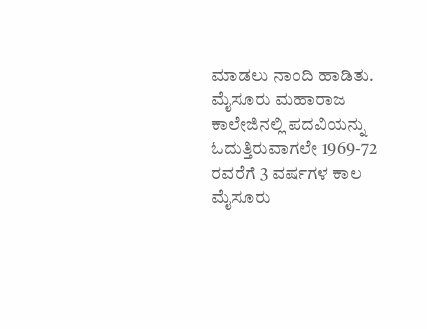ಮಾಡಲು ನಾಂದಿ ಹಾಡಿತು. ಮೈಸೂರು ಮಹಾರಾಜ ಕಾಲೇಜಿನಲ್ಲಿ ಪದವಿಯನ್ನು ಓದುತ್ತಿರುವಾಗಲೇ 1969-72 ರವರೆಗೆ 3 ವರ್ಷಗಳ ಕಾಲ ಮೈಸೂರು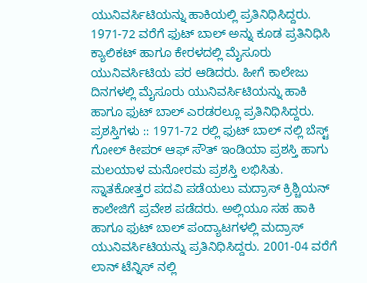ಯುನಿವರ್ಸಿಟಿಯನ್ನು ಹಾಕಿಯಲ್ಲಿ ಪ್ರತಿನಿಧಿಸಿದ್ದರು. 1971-72 ವರೆಗೆ ಫುಟ್ ಬಾಲ್ ಅನ್ನು ಕೂಡ ಪ್ರತಿನಿಧಿಸಿ ಕ್ಯಾಲಿಕಟ್ ಹಾಗೂ ಕೇರಳದಲ್ಲಿ ಮೈಸೂರು ಯುನಿವರ್ಸಿಟಿಯ ಪರ ಆಡಿದರು. ಹೀಗೆ ಕಾಲೇಜು ದಿನಗಳಲ್ಲಿ ಮೈಸೂರು ಯುನಿವರ್ಸಿಟಿಯನ್ನು ಹಾಕಿ ಹಾಗೂ ಫುಟ್ ಬಾಲ್ ಎರಡರಲ್ಲೂ ಪ್ರತಿನಿಧಿಸಿದ್ದರು.
ಪ್ರಶಸ್ತಿಗಳು :: 1971-72 ರಲ್ಲಿ ಫುಟ್ ಬಾಲ್ ನಲ್ಲಿ ಬೆಸ್ಟ್ ಗೋಲ್ ಕೀಪರ್ ಆಫ್ ಸೌತ್ ಇಂಡಿಯಾ ಪ್ರಶಸ್ತಿ ಹಾಗು ಮಲಯಾಳ ಮನೋರಮ ಪ್ರಶಸ್ತಿ ಲಭಿಸಿತು. ಸ್ನಾತಕೋತ್ತರ ಪದವಿ ಪಡೆಯಲು ಮದ್ರಾಸ್ ಕ್ರಿಶ್ಚಿಯನ್ ಕಾಲೇಜಿಗೆ ಪ್ರವೇಶ ಪಡೆದರು. ಅಲ್ಲಿಯೂ ಸಹ ಹಾಕಿ ಹಾಗೂ ಫುಟ್ ಬಾಲ್ ಪಂದ್ಯಾಟಗಳಲ್ಲಿ ಮದ್ರಾಸ್ ಯುನಿವರ್ಸಿಟಿಯನ್ನು ಪ್ರತಿನಿಧಿಸಿದ್ದರು. 2001-04 ವರೆಗೆ ಲಾನ್ ಟೆನ್ನಿಸ್ ನಲ್ಲಿ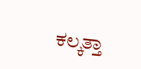ಕಲ್ಕತ್ತಾ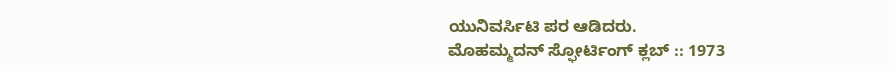ಯುನಿವರ್ಸಿಟಿ ಪರ ಆಡಿದರು.
ಮೊಹಮ್ಮದನ್ ಸ್ಫೋರ್ಟಿಂಗ್ ಕ್ಲಬ್ :: 1973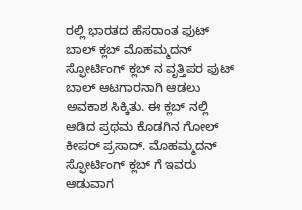ರಲ್ಲಿ ಭಾರತದ ಹೆಸರಾಂತ ಫುಟ್ ಬಾಲ್ ಕ್ಲಬ್ ಮೊಹಮ್ಮದನ್ ಸ್ಫೋರ್ಟಿಂಗ್ ಕ್ಲಬ್ ನ ವೃತ್ತಿಪರ ಫುಟ್ ಬಾಲ್ ಆಟಗಾರನಾಗಿ ಆಡಲು ಅವಕಾಶ ಸಿಕ್ಕಿತು. ಈ ಕ್ಲಬ್ ನಲ್ಲಿ ಆಡಿದ ಪ್ರಥಮ ಕೊಡಗಿನ ಗೋಲ್ ಕೀಪರ್ ಪ್ರಸಾದ್. ಮೊಹಮ್ಮದನ್ ಸ್ಫೋರ್ಟಿಂಗ್ ಕ್ಲಬ್ ಗೆ ಇವರು ಆಡುವಾಗ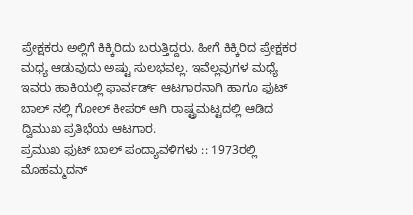ಪ್ರೇಕ್ಷಕರು ಅಲ್ಲಿಗೆ ಕಿಕ್ಕಿರಿದು ಬರುತ್ತಿದ್ದರು. ಹೀಗೆ ಕಿಕ್ಕಿರಿದ ಪ್ರೇಕ್ಷಕರ ಮಧ್ಯ ಆಡುವುದು ಅಷ್ಟು ಸುಲಭವಲ್ಲ. ಇವೆಲ್ಲವುಗಳ ಮಧ್ಯೆ ಇವರು ಹಾಕಿಯಲ್ಲಿ ಫಾರ್ವರ್ಡ್ ಆಟಗಾರನಾಗಿ ಹಾಗೂ ಫುಟ್ ಬಾಲ್ ನಲ್ಲಿ ಗೋಲ್ ಕೀಪರ್ ಆಗಿ ರಾಷ್ಟ್ರಮಟ್ಟದಲ್ಲಿ ಆಡಿದ ದ್ವಿಮುಖ ಪ್ರತಿಭೆಯ ಆಟಗಾರ.
ಪ್ರಮುಖ ಫುಟ್ ಬಾಲ್ ಪಂದ್ಯಾವಳಿಗಳು :: 1973ರಲ್ಲಿ ಮೊಹಮ್ಮದನ್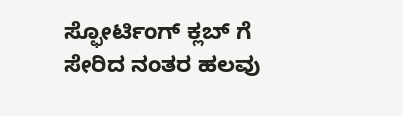ಸ್ಫೋರ್ಟಿಂಗ್ ಕ್ಲಬ್ ಗೆ ಸೇರಿದ ನಂತರ ಹಲವು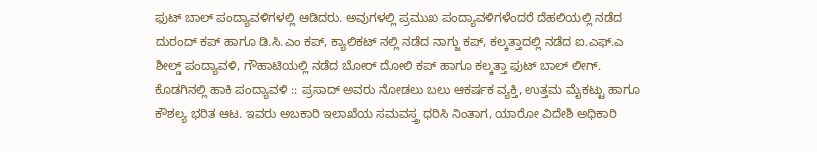ಫುಟ್ ಬಾಲ್ ಪಂದ್ಯಾವಳಿಗಳಲ್ಲಿ ಆಡಿದರು. ಅವುಗಳಲ್ಲಿ ಪ್ರಮುಖ ಪಂದ್ಯಾವಳಿಗಳೆಂದರೆ ದೆಹಲಿಯಲ್ಲಿ ನಡೆದ ದುರಂದ್ ಕಪ್ ಹಾಗೂ ಡಿ.ಸಿ.ಎಂ ಕಪ್, ಕ್ಯಾಲಿಕಟ್ ನಲ್ಲಿ ನಡೆದ ನಾಗ್ಜು ಕಪ್, ಕಲ್ಕತ್ತಾದಲ್ಲಿ ನಡೆದ ಐ.ಎಫ್.ಎ ಶೀಲ್ಡ್ ಪಂದ್ಯಾವಳಿ, ಗೌಹಾಟಿಯಲ್ಲಿ ನಡೆದ ಬೋರ್ ದೋಲಿ ಕಪ್ ಹಾಗೂ ಕಲ್ಕತ್ತಾ ಫುಟ್ ಬಾಲ್ ಲೀಗ್.
ಕೊಡಗಿನಲ್ಲಿ ಹಾಕಿ ಪಂದ್ಯಾವಳಿ :: ಪ್ರಸಾದ್ ಅವರು ನೋಡಲು ಬಲು ಆಕರ್ಷಕ ವ್ಯಕ್ತಿ, ಉತ್ತಮ ಮೈಕಟ್ಟು ಹಾಗೂ ಕೌಶಲ್ಯ ಭರಿತ ಆಟ. ಇವರು ಅಬಕಾರಿ ಇಲಾಖೆಯ ಸಮವಸ್ತ್ರ ಧರಿಸಿ ನಿಂತಾಗ, ಯಾರೋ ವಿದೇಶಿ ಅಧಿಕಾರಿ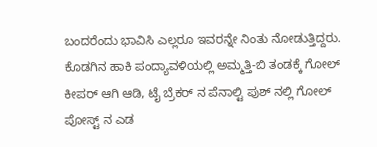ಬಂದರೆಂದು ಭಾವಿಸಿ ಎಲ್ಲರೂ ಇವರನ್ನೇ ನಿಂತು ನೋಡುತ್ತಿದ್ದರು. ಕೊಡಗಿನ ಹಾಕಿ ಪಂದ್ಯಾವಳಿಯಲ್ಲಿ ಅಮ್ಮತ್ತಿ-ಬಿ ತಂಡಕ್ಕೆ ಗೋಲ್ ಕೀಪರ್ ಆಗಿ ಆಡಿ, ಟೈ ಬ್ರೆಕರ್ ನ ಪೆನಾಲ್ಟಿ ಪುಶ್ ನಲ್ಲಿ ಗೋಲ್ ಪೋಸ್ಟ್ ನ ಎಡ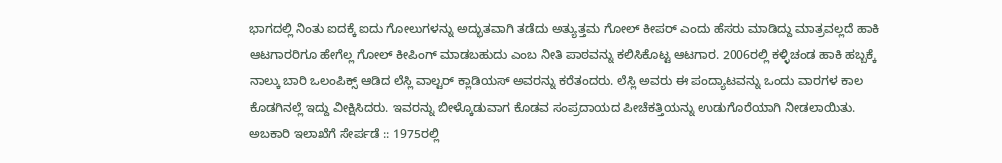ಭಾಗದಲ್ಲಿ ನಿಂತು ಐದಕ್ಕೆ ಐದು ಗೋಲುಗಳನ್ನು ಅದ್ಭುತವಾಗಿ ತಡೆದು ಅತ್ಯುತ್ತಮ ಗೋಲ್ ಕೀಪರ್ ಎಂದು ಹೆಸರು ಮಾಡಿದ್ದು ಮಾತ್ರವಲ್ಲದೆ ಹಾಕಿ ಆಟಗಾರರಿಗೂ ಹೇಗೆಲ್ಲ ಗೋಲ್ ಕೀಪಿಂಗ್ ಮಾಡಬಹುದು ಎಂಬ ನೀತಿ ಪಾಠವನ್ನು ಕಲಿಸಿಕೊಟ್ಟ ಆಟಗಾರ. 2006ರಲ್ಲಿ ಕಳ್ಳಿಚಂಡ ಹಾಕಿ ಹಬ್ಬಕ್ಕೆ ನಾಲ್ಕು ಬಾರಿ ಒಲಂಪಿಕ್ಸ್ ಆಡಿದ ಲೆಸ್ಲಿ ವಾಲ್ಟರ್ ಕ್ಲಾಡಿಯಸ್ ಅವರನ್ನು ಕರೆತಂದರು. ಲೆಸ್ಲಿ ಅವರು ಈ ಪಂದ್ಯಾಟವನ್ನು ಒಂದು ವಾರಗಳ ಕಾಲ ಕೊಡಗಿನಲ್ಲೆ ಇದ್ದು ವೀಕ್ಷಿಸಿದರು. ಇವರನ್ನು ಬೀಳ್ಕೊಡುವಾಗ ಕೊಡವ ಸಂಪ್ರದಾಯದ ಪೀಚೆಕತ್ತಿಯನ್ನು ಉಡುಗೊರೆಯಾಗಿ ನೀಡಲಾಯಿತು.
ಅಬಕಾರಿ ಇಲಾಖೆಗೆ ಸೇರ್ಪಡೆ :: 1975ರಲ್ಲಿ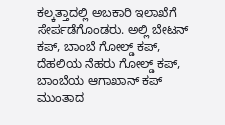ಕಲ್ಕತ್ತಾದಲ್ಲಿ ಅಬಕಾರಿ ಇಲಾಖೆಗೆ ಸೇರ್ಪಡೆಗೊಂಡರು. ಅಲ್ಲಿ ಬೇಟನ್ ಕಪ್, ಬಾಂಬೆ ಗೋಲ್ಡ್ ಕಪ್, ದೆಹಲಿಯ ನೆಹರು ಗೋಲ್ಡ್ ಕಪ್, ಬಾಂಬೆಯ ಆಗಾಖಾನ್ ಕಪ್ ಮುಂತಾದ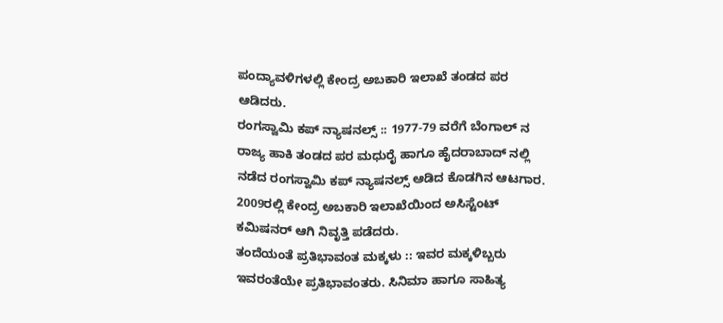ಪಂದ್ಯಾವಳಿಗಳಲ್ಲಿ ಕೇಂದ್ರ ಅಬಕಾರಿ ಇಲಾಖೆ ತಂಡದ ಪರ ಆಡಿದರು.
ರಂಗಸ್ವಾಮಿ ಕಪ್ ನ್ಯಾಷನಲ್ಸ್ :: 1977-79 ವರೆಗೆ ಬೆಂಗಾಲ್ ನ ರಾಜ್ಯ ಹಾಕಿ ತಂಡದ ಪರ ಮಧುರೈ ಹಾಗೂ ಹೈದರಾಬಾದ್ ನಲ್ಲಿ ನಡೆದ ರಂಗಸ್ವಾಮಿ ಕಪ್ ನ್ಯಾಷನಲ್ಸ್ ಆಡಿದ ಕೊಡಗಿನ ಆಟಗಾರ. 2009ರಲ್ಲಿ ಕೇಂದ್ರ ಅಬಕಾರಿ ಇಲಾಖೆಯಿಂದ ಅಸಿಸ್ಟೆಂಟ್ ಕಮಿಷನರ್ ಆಗಿ ನಿವೃತ್ತಿ ಪಡೆದರು.
ತಂದೆಯಂತೆ ಪ್ರತಿಭಾವಂತ ಮಕ್ಕಳು :: ಇವರ ಮಕ್ಕಳಿಬ್ಬರು ಇವರಂತೆಯೇ ಪ್ರತಿಭಾವಂತರು. ಸಿನಿಮಾ ಹಾಗೂ ಸಾಹಿತ್ಯ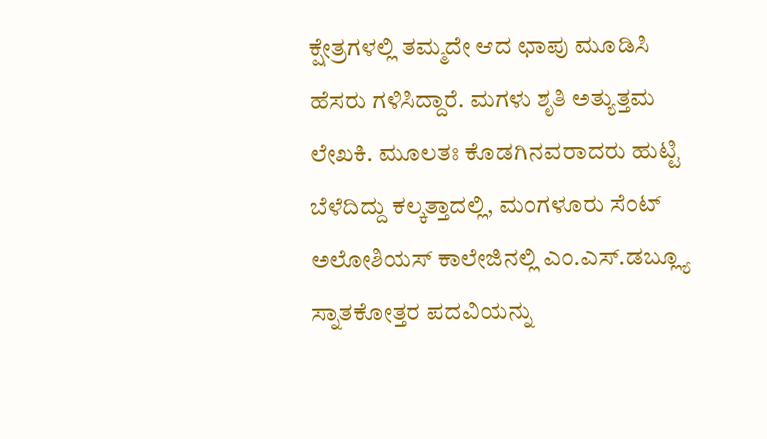ಕ್ಷೇತ್ರಗಳಲ್ಲಿ ತಮ್ಮದೇ ಆದ ಛಾಪು ಮೂಡಿಸಿ ಹೆಸರು ಗಳಿಸಿದ್ದಾರೆ. ಮಗಳು ಶೃತಿ ಅತ್ಯುತ್ತಮ ಲೇಖಕಿ. ಮೂಲತಃ ಕೊಡಗಿನವರಾದರು ಹುಟ್ಟಿ ಬೆಳೆದಿದ್ದು ಕಲ್ಕತ್ತಾದಲ್ಲಿ, ಮಂಗಳೂರು ಸೆಂಟ್ ಅಲೋಶಿಯಸ್ ಕಾಲೇಜಿನಲ್ಲಿ ಎಂ.ಎಸ್.ಡಬ್ಲ್ಯೂ ಸ್ನಾತಕೋತ್ತರ ಪದವಿಯನ್ನು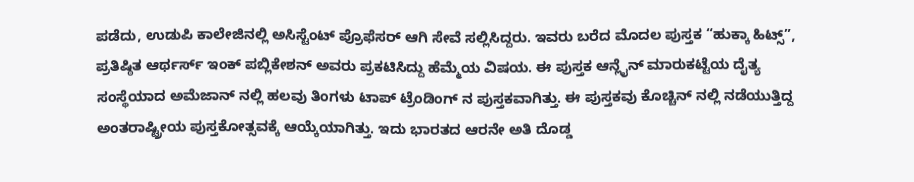ಪಡೆದು, ಉಡುಪಿ ಕಾಲೇಜಿನಲ್ಲಿ ಅಸಿಸ್ಟೆಂಟ್ ಪ್ರೊಫೆಸರ್ ಆಗಿ ಸೇವೆ ಸಲ್ಲಿಸಿದ್ದರು. ಇವರು ಬರೆದ ಮೊದಲ ಪುಸ್ತಕ “ಹುಕ್ಕಾ ಹಿಟ್ಸ್”, ಪ್ರತಿಷ್ಠಿತ ಆರ್ಥರ್ಸ್ ಇಂಕ್ ಪಬ್ಲಿಕೇಶನ್ ಅವರು ಪ್ರಕಟಿಸಿದ್ದು ಹೆಮ್ಮೆಯ ವಿಷಯ. ಈ ಪುಸ್ತಕ ಆನ್ಲೈನ್ ಮಾರುಕಟ್ಟೆಯ ದೈತ್ಯ ಸಂಸ್ಥೆಯಾದ ಅಮೆಜಾನ್ ನಲ್ಲಿ ಹಲವು ತಿಂಗಳು ಟಾಪ್ ಟ್ರೆಂಡಿಂಗ್ ನ ಪುಸ್ತಕವಾಗಿತ್ತು. ಈ ಪುಸ್ತಕವು ಕೊಚ್ಚಿನ್ ನಲ್ಲಿ ನಡೆಯುತ್ತಿದ್ದ ಅಂತರಾಷ್ಟ್ರೀಯ ಪುಸ್ತಕೋತ್ಸವಕ್ಕೆ ಆಯ್ಕೆಯಾಗಿತ್ತು. ಇದು ಭಾರತದ ಆರನೇ ಅತಿ ದೊಡ್ಡ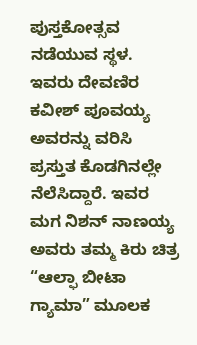ಪುಸ್ತಕೋತ್ಸವ ನಡೆಯುವ ಸ್ಥಳ. ಇವರು ದೇವಣಿರ ಕವೀಶ್ ಪೂವಯ್ಯ ಅವರನ್ನು ವರಿಸಿ ಪ್ರಸ್ತುತ ಕೊಡಗಿನಲ್ಲೇ ನೆಲೆಸಿದ್ದಾರೆ. ಇವರ ಮಗ ನಿಶನ್ ನಾಣಯ್ಯ ಅವರು ತಮ್ಮ ಕಿರು ಚಿತ್ರ “ಆಲ್ಫಾ ಬೀಟಾ ಗ್ಯಾಮಾ” ಮೂಲಕ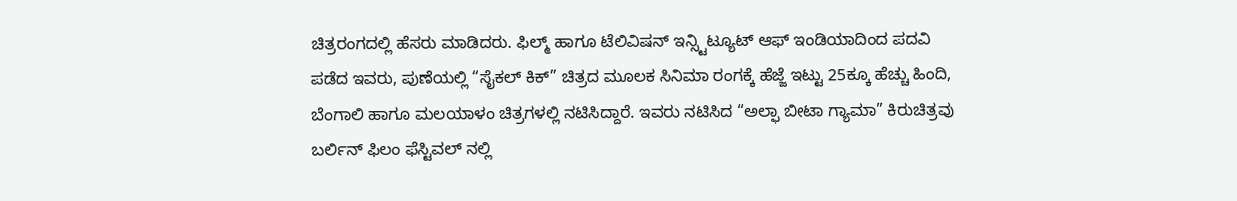ಚಿತ್ರರಂಗದಲ್ಲಿ ಹೆಸರು ಮಾಡಿದರು. ಫಿಲ್ಮ್ ಹಾಗೂ ಟೆಲಿವಿಷನ್ ಇನ್ಸ್ಟಿಟ್ಯೂಟ್ ಆಫ್ ಇಂಡಿಯಾದಿಂದ ಪದವಿ ಪಡೆದ ಇವರು, ಪುಣೆಯಲ್ಲಿ “ಸೈಕಲ್ ಕಿಕ್” ಚಿತ್ರದ ಮೂಲಕ ಸಿನಿಮಾ ರಂಗಕ್ಕೆ ಹೆಜ್ಜೆ ಇಟ್ಟು 25ಕ್ಕೂ ಹೆಚ್ಚು ಹಿಂದಿ, ಬೆಂಗಾಲಿ ಹಾಗೂ ಮಲಯಾಳಂ ಚಿತ್ರಗಳಲ್ಲಿ ನಟಿಸಿದ್ದಾರೆ. ಇವರು ನಟಿಸಿದ “ಅಲ್ಫಾ ಬೀಟಾ ಗ್ಯಾಮಾ” ಕಿರುಚಿತ್ರವು ಬರ್ಲಿನ್ ಫಿಲಂ ಫೆಸ್ಟಿವಲ್ ನಲ್ಲಿ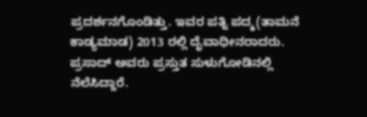ಪ್ರದರ್ಶನಗೊಂಡಿತ್ತು. ಇವರ ಪತ್ನಿ ಪದ್ಮ(ತಾಮನೆ ಕಾಡ್ಯಮಾಡ) 2013 ರಲ್ಲಿ ದೈವಾಧೀನರಾದರು. ಪ್ರಸಾದ್ ಅವರು ಪ್ರಸ್ತುತ ಸುಳುಗೋಡಿನಲ್ಲಿ ನೆಲೆಸಿದ್ದಾರೆ.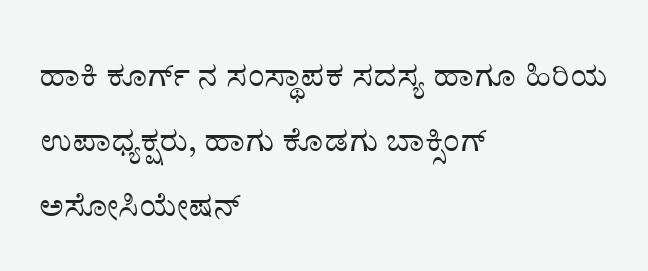ಹಾಕಿ ಕೂರ್ಗ್ ನ ಸಂಸ್ಥಾಪಕ ಸದಸ್ಯ ಹಾಗೂ ಹಿರಿಯ ಉಪಾಧ್ಯಕ್ಷರು, ಹಾಗು ಕೊಡಗು ಬಾಕ್ಸಿಂಗ್ ಅಸೋಸಿಯೇಷನ್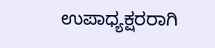ಉಪಾಧ್ಯಕ್ಷರರಾಗಿ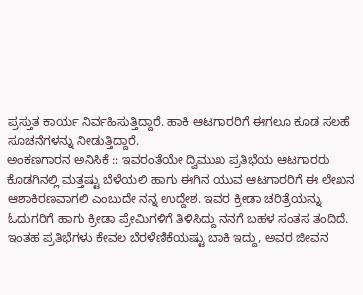ಪ್ರಸ್ತುತ ಕಾರ್ಯ ನಿರ್ವಹಿಸುತ್ತಿದ್ದಾರೆ. ಹಾಕಿ ಆಟಗಾರರಿಗೆ ಈಗಲೂ ಕೂಡ ಸಲಹೆ ಸೂಚನೆಗಳನ್ನು ನೀಡುತ್ತಿದ್ದಾರೆ.
ಅಂಕಣಗಾರನ ಅನಿಸಿಕೆ :: ಇವರಂತೆಯೇ ದ್ವಿಮುಖ ಪ್ರತಿಭೆಯ ಆಟಗಾರರು ಕೊಡಗಿನಲ್ಲಿ ಮತ್ತಷ್ಟು ಬೆಳೆಯಲಿ ಹಾಗು ಈಗಿನ ಯುವ ಆಟಗಾರರಿಗೆ ಈ ಲೇಖನ ಆಶಾಕಿರಣವಾಗಲಿ ಎಂಬುದೇ ನನ್ನ ಉದ್ದೇಶ. ಇವರ ಕ್ರೀಡಾ ಚರಿತ್ರೆಯನ್ನು ಓದುಗರಿಗೆ ಹಾಗು ಕ್ರೀಡಾ ಪ್ರೇಮಿಗಳಿಗೆ ತಿಳಿಸಿದ್ದು ನನಗೆ ಬಹಳ ಸಂತಸ ತಂದಿದೆ. ಇಂತಹ ಪ್ರತಿಭೆಗಳು ಕೇವಲ ಬೆರಳೆಣಿಕೆಯಷ್ಟು ಬಾಕಿ ಇದ್ದು, ಅವರ ಜೀವನ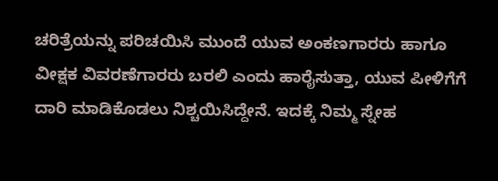ಚರಿತ್ರೆಯನ್ನು ಪರಿಚಯಿಸಿ ಮುಂದೆ ಯುವ ಅಂಕಣಗಾರರು ಹಾಗೂ ವೀಕ್ಷಕ ವಿವರಣೆಗಾರರು ಬರಲಿ ಎಂದು ಹಾರೈಸುತ್ತಾ, ಯುವ ಪೀಳಿಗೆಗೆ ದಾರಿ ಮಾಡಿಕೊಡಲು ನಿಶ್ಚಯಿಸಿದ್ದೇನೆ. ಇದಕ್ಕೆ ನಿಮ್ಮ ಸ್ನೇಹ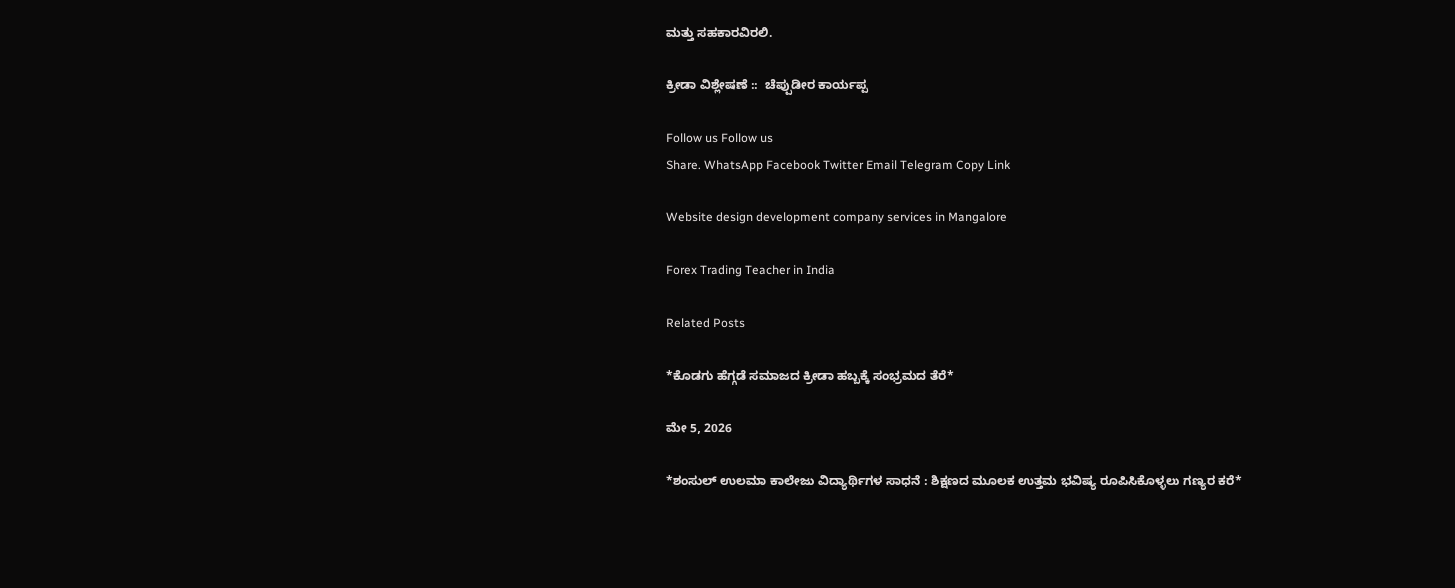ಮತ್ತು ಸಹಕಾರವಿರಲಿ.

ಕ್ರೀಡಾ ವಿಶ್ಲೇಷಣೆ ::  ಚೆಪ್ಪುಡೀರ ಕಾರ್ಯಪ್ಪ

Follow us Follow us
Share. WhatsApp Facebook Twitter Email Telegram Copy Link

Website design development company services in Mangalore

Forex Trading Teacher in India

Related Posts

*ಕೊಡಗು ಹೆಗ್ಗಡೆ ಸಮಾಜದ ಕ್ರೀಡಾ ಹಬ್ಬಕ್ಕೆ ಸಂಭ್ರಮದ ತೆರೆ*

ಮೇ 5, 2026

*ಶಂಸುಲ್ ಉಲಮಾ ಕಾಲೇಜು ವಿದ್ಯಾರ್ಥಿಗಳ ಸಾಧನೆ : ಶಿಕ್ಷಣದ ಮೂಲಕ ಉತ್ತಮ ಭವಿಷ್ಯ ರೂಪಿಸಿಕೊಳ್ಳಲು ಗಣ್ಯರ ಕರೆ*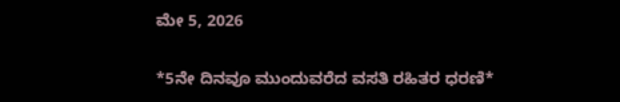ಮೇ 5, 2026

*5ನೇ ದಿನವೂ ಮುಂದುವರೆದ ವಸತಿ ರಹಿತರ ಧರಣಿ*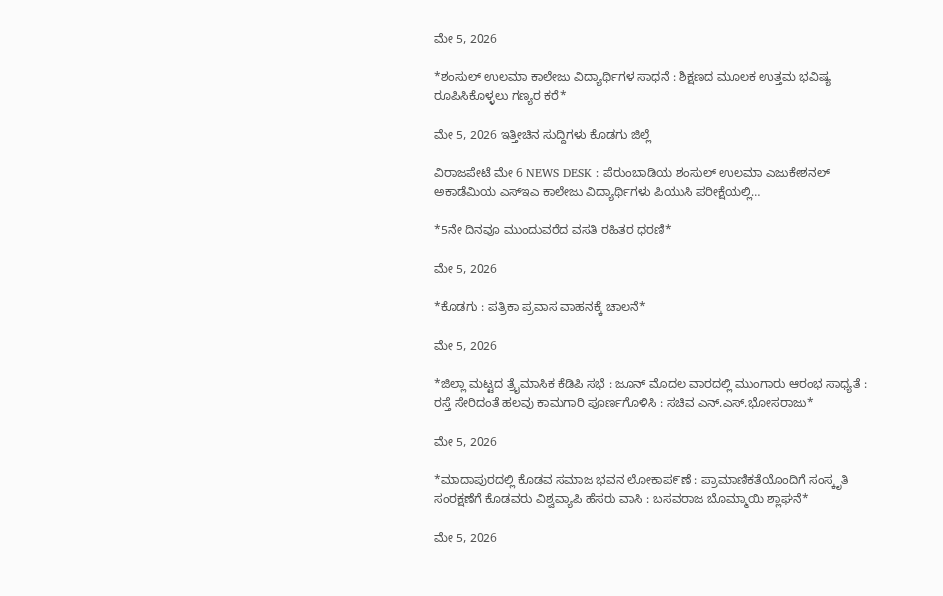ಮೇ 5, 2026

*ಶಂಸುಲ್ ಉಲಮಾ ಕಾಲೇಜು ವಿದ್ಯಾರ್ಥಿಗಳ ಸಾಧನೆ : ಶಿಕ್ಷಣದ ಮೂಲಕ ಉತ್ತಮ ಭವಿಷ್ಯ ರೂಪಿಸಿಕೊಳ್ಳಲು ಗಣ್ಯರ ಕರೆ*

ಮೇ 5, 2026 ಇತ್ತೀಚಿನ ಸುದ್ದಿಗಳು ಕೊಡಗು ಜಿಲ್ಲೆ

ವಿರಾಜಪೇಟೆ ಮೇ 6 NEWS DESK : ಪೆರುಂಬಾಡಿಯ ಶಂಸುಲ್ ಉಲಮಾ ಎಜುಕೇಶನಲ್ ಅಕಾಡೆಮಿಯ ಎಸ್ಇಎ ಕಾಲೇಜು ವಿದ್ಯಾರ್ಥಿಗಳು ಪಿಯುಸಿ ಪರೀಕ್ಷೆಯಲ್ಲಿ…

*5ನೇ ದಿನವೂ ಮುಂದುವರೆದ ವಸತಿ ರಹಿತರ ಧರಣಿ*

ಮೇ 5, 2026

*ಕೊಡಗು : ಪತ್ರಿಕಾ ಪ್ರವಾಸ ವಾಹನಕ್ಕೆ ಚಾಲನೆ*

ಮೇ 5, 2026

*ಜಿಲ್ಲಾ ಮಟ್ಟದ ತ್ರೈಮಾಸಿಕ ಕೆಡಿಪಿ ಸಭೆ : ಜೂನ್ ಮೊದಲ ವಾರದಲ್ಲಿ ಮುಂಗಾರು ಆರಂಭ ಸಾಧ್ಯತೆ : ರಸ್ತೆ ಸೇರಿದಂತೆ ಹಲವು ಕಾಮಗಾರಿ ಪೂರ್ಣಗೊಳಿಸಿ : ಸಚಿವ ಎನ್.ಎಸ್.ಭೋಸರಾಜು*

ಮೇ 5, 2026

*ಮಾದಾಪುರದಲ್ಲಿ ಕೊಡವ ಸಮಾಜ ಭವನ ಲೋಕಾಪ೯ಣೆ : ಪ್ರಾಮಾಣಿಕತೆಯೊಂದಿಗೆ ಸಂಸ್ಕೃತಿ ಸಂರಕ್ಷಣೆಗೆ ಕೊಡವರು ವಿಶ್ವವ್ಯಾಪಿ ಹೆಸರು ವಾಸಿ : ಬಸವರಾಜ ಬೊಮ್ಮಾಯಿ ಶ್ಲಾಘನೆ*

ಮೇ 5, 2026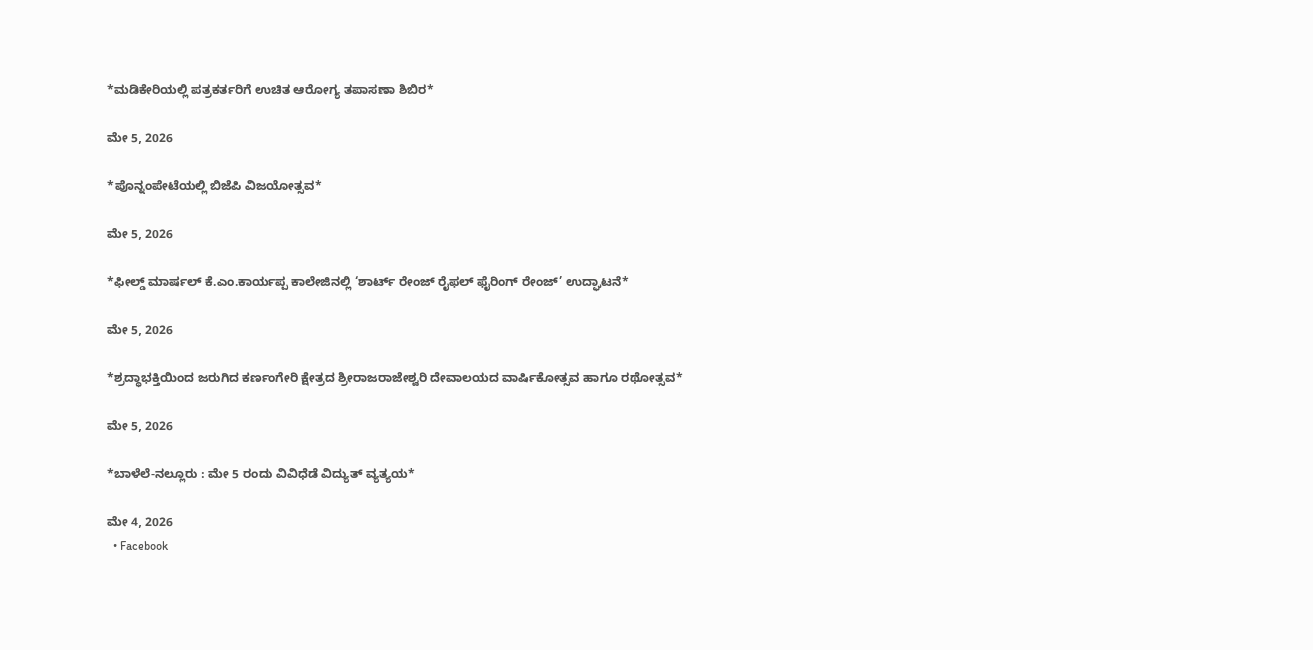*ಮಡಿಕೇರಿಯಲ್ಲಿ ಪತ್ರಕರ್ತರಿಗೆ ಉಚಿತ ಆರೋಗ್ಯ ತಪಾಸಣಾ ಶಿಬಿರ*

ಮೇ 5, 2026

*ಪೊನ್ನಂಪೇಟೆಯಲ್ಲಿ ಬಿಜೆಪಿ ವಿಜಯೋತ್ಸವ*

ಮೇ 5, 2026

*ಫೀಲ್ಡ್ ಮಾರ್ಷಲ್ ಕೆ.ಎಂ.ಕಾರ್ಯಪ್ಪ ಕಾಲೇಜಿನಲ್ಲಿ ‘ಶಾರ್ಟ್ ರೇಂಜ್ ರೈಫಲ್ ಫೈರಿಂಗ್ ರೇಂಜ್’ ಉದ್ಘಾಟನೆ*

ಮೇ 5, 2026

*ಶ್ರದ್ಧಾಭಕ್ತಿಯಿಂದ ಜರುಗಿದ ಕರ್ಣಂಗೇರಿ ಕ್ಷೇತ್ರದ ಶ್ರೀರಾಜರಾಜೇಶ್ವರಿ ದೇವಾಲಯದ ವಾರ್ಷಿಕೋತ್ಸವ ಹಾಗೂ ರಥೋತ್ಸವ*

ಮೇ 5, 2026

*ಬಾಳೆಲೆ-ನಲ್ಲೂರು : ಮೇ 5 ರಂದು ವಿವಿಧೆಡೆ ವಿದ್ಯುತ್ ವ್ಯತ್ಯಯ*

ಮೇ 4, 2026
  • Facebook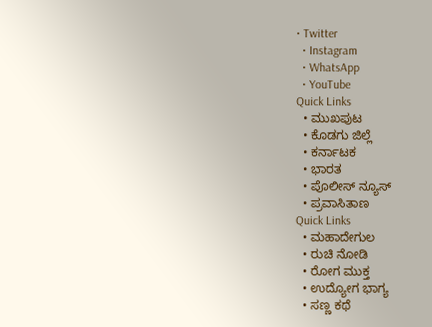• Twitter
  • Instagram
  • WhatsApp
  • YouTube
Quick Links
  • ಮುಖಪುಟ
  • ಕೊಡಗು ಜಿಲ್ಲೆ
  • ಕರ್ನಾಟಕ
  • ಭಾರತ
  • ಪೊಲೀಸ್ ನ್ಯೂಸ್
  • ಪ್ರವಾಸಿತಾಣ
Quick Links
  • ಮಹಾದೇಗುಲ
  • ರುಚಿ ನೋಡಿ
  • ರೋಗ ಮುಕ್ತ
  • ಉದ್ಯೋಗ ಭಾಗ್ಯ
  • ಸಣ್ಣ ಕಥೆ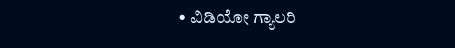• ವಿಡಿಯೋ ಗ್ಯಾಲರಿ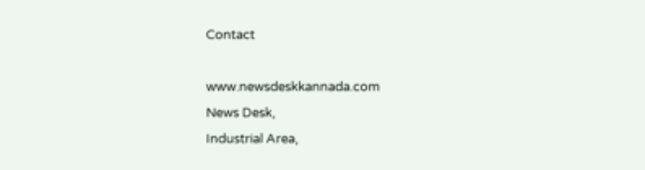Contact

www.newsdeskkannada.com
News Desk,
Industrial Area,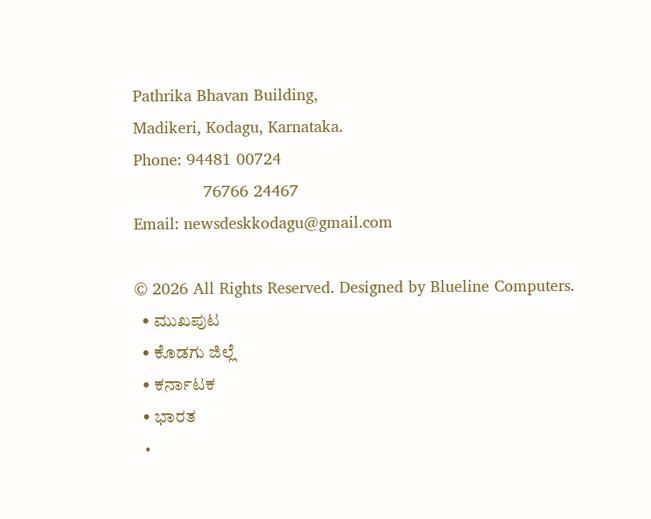Pathrika Bhavan Building,
Madikeri, Kodagu, Karnataka.
Phone: 94481 00724
              76766 24467
Email: newsdeskkodagu@gmail.com

© 2026 All Rights Reserved. Designed by Blueline Computers.
  • ಮುಖಪುಟ
  • ಕೊಡಗು ಜಿಲ್ಲೆ
  • ಕರ್ನಾಟಕ
  • ಭಾರತ
  •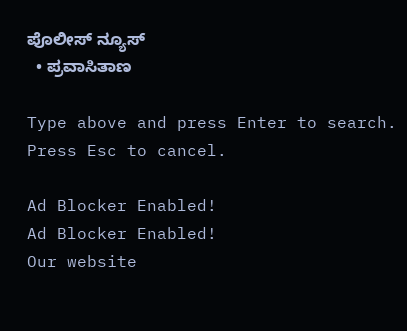ಪೊಲೀಸ್ ನ್ಯೂಸ್
  • ಪ್ರವಾಸಿತಾಣ

Type above and press Enter to search. Press Esc to cancel.

Ad Blocker Enabled!
Ad Blocker Enabled!
Our website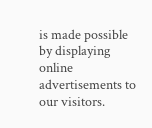is made possible by displaying online advertisements to our visitors.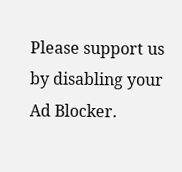Please support us by disabling your Ad Blocker.